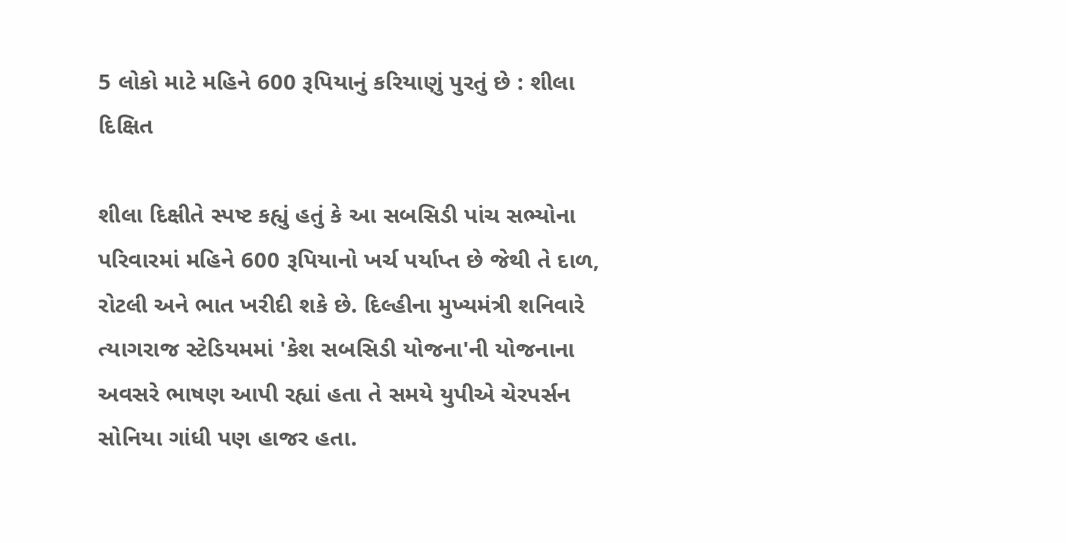5 લોકો માટે મહિને 600 રૂપિયાનું કરિયાણું પુરતું છે : શીલા દિક્ષિત

શીલા દિક્ષીતે સ્પષ્ટ કહ્યું હતું કે આ સબસિડી પાંચ સભ્યોના પરિવારમાં મહિને 600 રૂપિયાનો ખર્ચ પર્યાપ્ત છે જેથી તે દાળ, રોટલી અને ભાત ખરીદી શકે છે. દિલ્હીના મુખ્યમંત્રી શનિવારે ત્યાગરાજ સ્ટેડિયમમાં 'કેશ સબસિડી યોજના'ની યોજનાના અવસરે ભાષણ આપી રહ્યાં હતા તે સમયે યુપીએ ચેરપર્સન સોનિયા ગાંધી પણ હાજર હતા.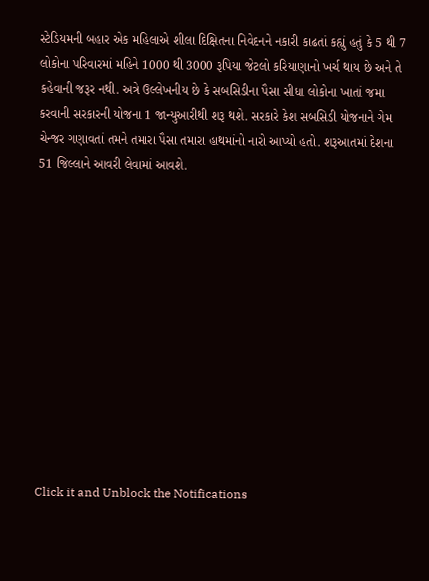સ્ટેડિયમની બહાર એક મહિલાએ શીલા દિક્ષિતના નિવેદનને નકારી કાઢતાં કહ્યું હતું કે 5 થી 7 લોકોના પરિવારમાં મહિને 1000 થી 3000 રૂપિયા જેટલો કરિયાણાનો ખર્ચ થાય છે અને તે કહેવાની જરૂર નથી. અત્રે ઉલ્લેખનીય છે કે સબસિડીના પૈસા સીધા લોકોના ખાતાં જમા કરવાની સરકારની યોજના 1 જાન્યુઆરીથી શરૂ થશે. સરકારે કેશ સબસિડી યોજનાને ગેમ ચેન્જર ગણાવતાં તમને તમારા પૈસા તમારા હાથમાંનો નારો આપ્યો હતો. શરૂઆતમાં દેશના 51 જિલ્લાને આવરી લેવામાં આવશે.












Click it and Unblock the Notifications